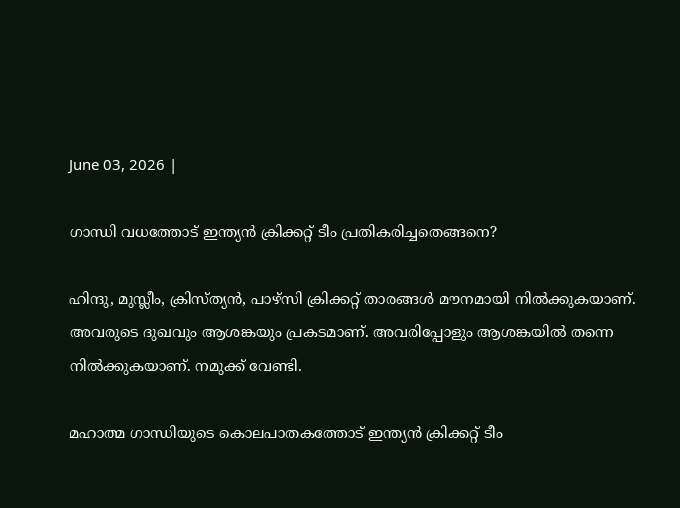June 03, 2026 |

ഗാന്ധി വധത്തോട് ഇന്ത്യന്‍ ക്രിക്കറ്റ് ടീം പ്രതികരിച്ചതെങ്ങനെ?

ഹിന്ദു, മുസ്ലീം, ക്രിസ്ത്യന്‍, പാഴ്‌സി ക്രിക്കറ്റ് താരങ്ങള്‍ മൗനമായി നില്‍ക്കുകയാണ്. അവരുടെ ദുഖവും ആശങ്കയും പ്രകടമാണ്. അവരിപ്പോളും ആശങ്കയില്‍ തന്നെ നില്‍ക്കുകയാണ്. നമുക്ക് വേണ്ടി.

മഹാത്മ ഗാന്ധിയുടെ കൊലപാതകത്തോട് ഇന്ത്യന്‍ ക്രിക്കറ്റ് ടീം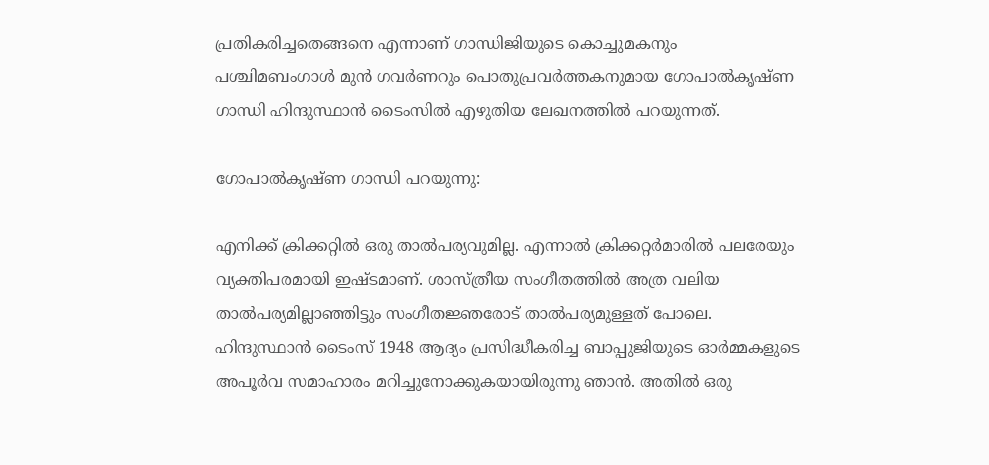പ്രതികരിച്ചതെങ്ങനെ എന്നാണ് ഗാന്ധിജിയുടെ കൊച്ചുമകനും പശ്ചിമബംഗാള്‍ മുന്‍ ഗവര്‍ണറും പൊതുപ്രവര്‍ത്തകനുമായ ഗോപാല്‍കൃഷ്ണ ഗാന്ധി ഹിന്ദുസ്ഥാന്‍ ടൈംസില്‍ എഴുതിയ ലേഖനത്തില്‍ പറയുന്നത്.

ഗോപാല്‍കൃഷ്ണ ഗാന്ധി പറയുന്നു:

എനിക്ക് ക്രിക്കറ്റില്‍ ഒരു താല്‍പര്യവുമില്ല. എന്നാല്‍ ക്രിക്കറ്റര്‍മാരില്‍ പലരേയും വ്യക്തിപരമായി ഇഷ്ടമാണ്. ശാസ്ത്രീയ സംഗീതത്തില്‍ അത്ര വലിയ താല്‍പര്യമില്ലാഞ്ഞിട്ടും സംഗീതജ്ഞരോട് താല്‍പര്യമുള്ളത് പോലെ. ഹിന്ദുസ്ഥാന്‍ ടൈംസ് 1948 ആദ്യം പ്രസിദ്ധീകരിച്ച ബാപ്പുജിയുടെ ഓര്‍മ്മകളുടെ അപൂര്‍വ സമാഹാരം മറിച്ചുനോക്കുകയായിരുന്നു ഞാന്‍. അതില്‍ ഒരു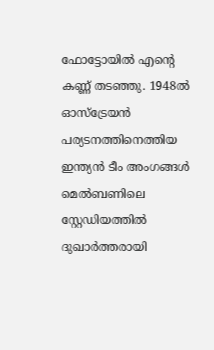ഫോട്ടോയില്‍ എന്റെ കണ്ണ് തടഞ്ഞു. 1948ല്‍ ഓസ്‌ട്രേയന്‍ പര്യടനത്തിനെത്തിയ ഇന്ത്യന്‍ ടീം അംഗങ്ങള്‍ മെല്‍ബണിലെ സ്റ്റേഡിയത്തില്‍ ദുഖാര്‍ത്തരായി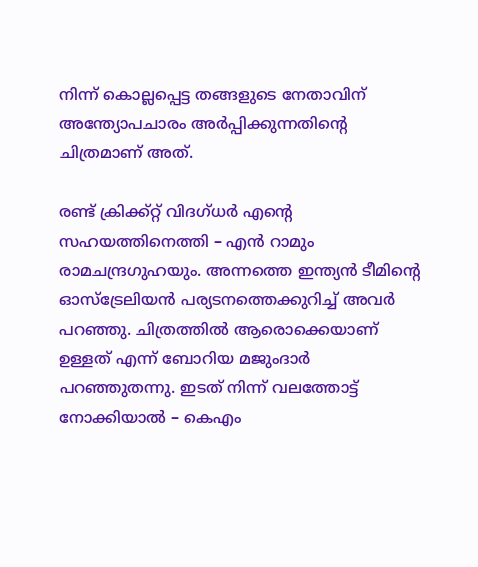നിന്ന് കൊല്ലപ്പെട്ട തങ്ങളുടെ നേതാവിന് അന്ത്യോപചാരം അര്‍പ്പിക്കുന്നതിന്റെ ചിത്രമാണ് അത്.

രണ്ട് ക്രിക്ക്റ്റ് വിദഗ്ധര്‍ എന്റെ സഹയത്തിനെത്തി – എന്‍ റാമും രാമചന്ദ്രഗുഹയും. അന്നത്തെ ഇന്ത്യന്‍ ടീമിന്റെ ഓസ്‌ട്രേലിയന്‍ പര്യടനത്തെക്കുറിച്ച് അവര്‍ പറഞ്ഞു. ചിത്രത്തില്‍ ആരൊക്കെയാണ് ഉള്ളത് എന്ന് ബോറിയ മജുംദാര്‍ പറഞ്ഞുതന്നു. ഇടത് നിന്ന് വലത്തോട്ട് നോക്കിയാല്‍ – കെഎം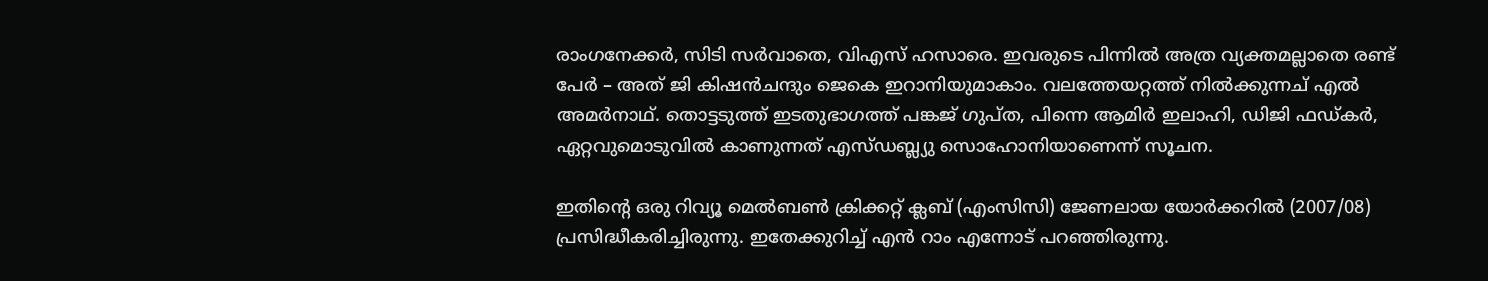രാംഗനേക്കര്‍, സിടി സര്‍വാതെ, വിഎസ് ഹസാരെ. ഇവരുടെ പിന്നില്‍ അത്ര വ്യക്തമല്ലാതെ രണ്ട് പേര്‍ – അത് ജി കിഷന്‍ചന്ദും ജെകെ ഇറാനിയുമാകാം. വലത്തേയറ്റത്ത് നില്‍ക്കുന്നച് എല്‍ അമര്‍നാഥ്. തൊട്ടടുത്ത് ഇടതുഭാഗത്ത് പങ്കജ് ഗുപ്ത, പിന്നെ ആമിര്‍ ഇലാഹി, ഡിജി ഫഡ്കര്‍, ഏറ്റവുമൊടുവില്‍ കാണുന്നത് എസ്ഡബ്ല്യു സൊഹോനിയാണെന്ന് സൂചന.

ഇതിന്റെ ഒരു റിവ്യൂ മെല്‍ബണ്‍ ക്രിക്കറ്റ് ക്ലബ് (എംസിസി) ജേണലായ യോര്‍ക്കറില്‍ (2007/08) പ്രസിദ്ധീകരിച്ചിരുന്നു. ഇതേക്കുറിച്ച് എന്‍ റാം എന്നോട് പറഞ്ഞിരുന്നു.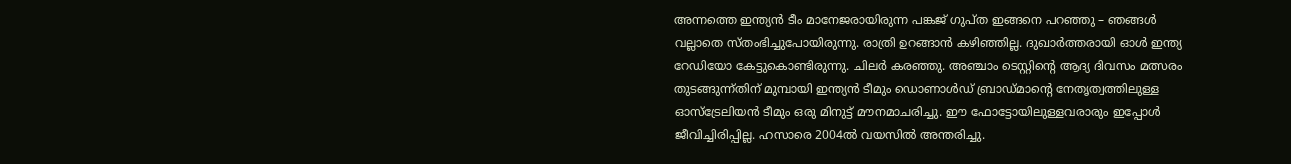അന്നത്തെ ഇന്ത്യന്‍ ടീം മാനേജരായിരുന്ന പങ്കജ് ഗുപ്ത ഇങ്ങനെ പറഞ്ഞു – ഞങ്ങള്‍ വല്ലാതെ സ്തംഭിച്ചുപോയിരുന്നു. രാത്രി ഉറങ്ങാന്‍ കഴിഞ്ഞില്ല. ദുഖാര്‍ത്തരായി ഓള്‍ ഇന്ത്യ റേഡിയോ കേട്ടുകൊണ്ടിരുന്നു. ചിലര്‍ കരഞ്ഞു. അഞ്ചാം ടെസ്റ്റിന്റെ ആദ്യ ദിവസം മത്സരം തുടങ്ങുന്ന്തിന് മുമ്പായി ഇന്ത്യന്‍ ടീമും ഡൊണാള്‍ഡ് ബ്രാഡ്മാന്റെ നേതൃത്വത്തിലുള്ള ഓസ്‌ട്രേലിയന്‍ ടീമും ഒരു മിനുട്ട് മൗനമാചരിച്ചു. ഈ ഫോട്ടോയിലുള്ളവരാരും ഇപ്പോള്‍ ജീവിച്ചിരിപ്പില്ല. ഹസാരെ 2004ല്‍ വയസില്‍ അന്തരിച്ചു.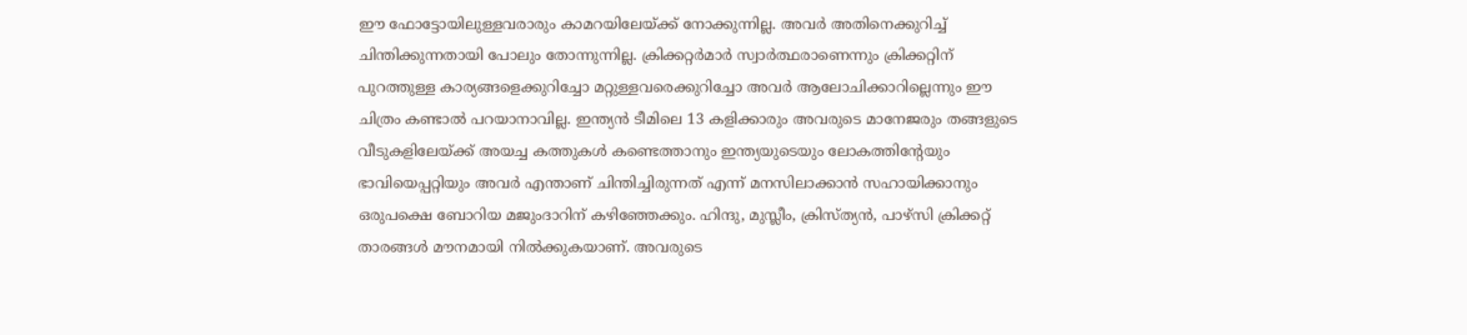ഈ ഫോട്ടോയിലുള്ളവരാരും കാമറയിലേയ്ക്ക് നോക്കുന്നില്ല. അവര്‍ അതിനെക്കുറിച്ച് ചിന്തിക്കുന്നതായി പോലും തോന്നുന്നില്ല. ക്രിക്കറ്റര്‍മാര്‍ സ്വാര്‍ത്ഥരാണെന്നും ക്രിക്കറ്റിന് പുറത്തുള്ള കാര്യങ്ങളെക്കുറിച്ചോ മറ്റുള്ളവരെക്കുറിച്ചോ അവര്‍ ആലോചിക്കാറില്ലെന്നും ഈ ചിത്രം കണ്ടാല്‍ പറയാനാവില്ല. ഇന്ത്യന്‍ ടീമിലെ 13 കളിക്കാരും അവരുടെ മാനേജരും തങ്ങളുടെ വീടുകളിലേയ്ക്ക് അയച്ച കത്തുകള്‍ കണ്ടെത്താനും ഇന്ത്യയുടെയും ലോകത്തിന്റേയും ഭാവിയെപ്പറ്റിയും അവര്‍ എന്താണ് ചിന്തിച്ചിരുന്നത് എന്ന് മനസിലാക്കാന്‍ സഹായിക്കാനും ഒരുപക്ഷെ ബോറിയ മജുംദാറിന് കഴിഞ്ഞേക്കും. ഹിന്ദു, മുസ്ലീം, ക്രിസ്ത്യന്‍, പാഴ്‌സി ക്രിക്കറ്റ് താരങ്ങള്‍ മൗനമായി നില്‍ക്കുകയാണ്. അവരുടെ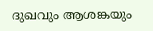ദുഖവും ആശങ്കയും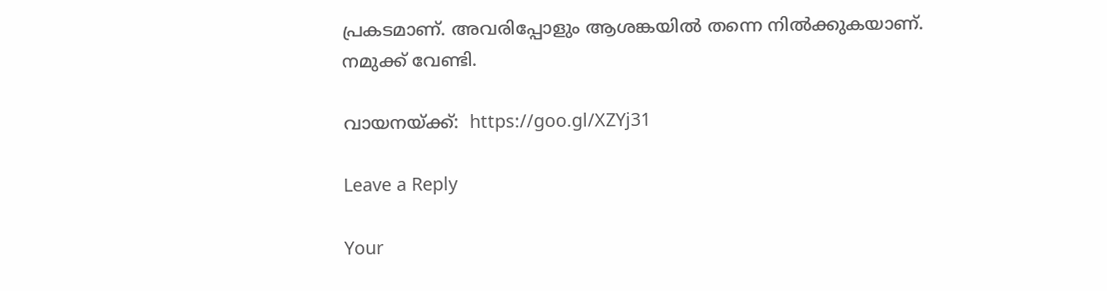പ്രകടമാണ്. അവരിപ്പോളും ആശങ്കയില്‍ തന്നെ നില്‍ക്കുകയാണ്. നമുക്ക് വേണ്ടി.

വായനയ്ക്ക്:  https://goo.gl/XZYj31

Leave a Reply

Your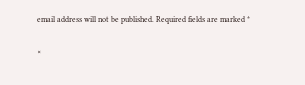email address will not be published. Required fields are marked *

×